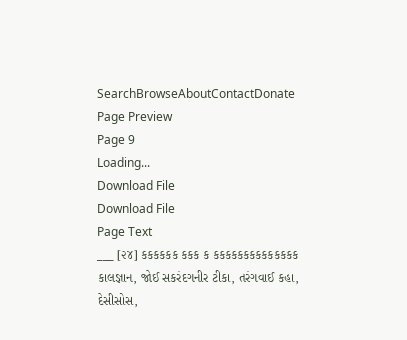SearchBrowseAboutContactDonate
Page Preview
Page 9
Loading...
Download File
Download File
Page Text
___ [૨૪] કકકકકક કકક ક કકકકકકકકકકકકકક કાલજ્ઞાન, જોઈ સકરંદગનીર ટીકા, તરંગવાઈ કહા, દેસીસોસ,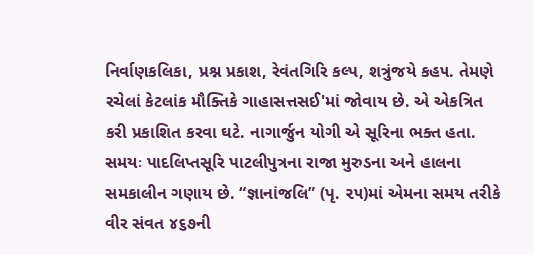નિર્વાણકલિકા, પ્રશ્ન પ્રકાશ, રેવંતગિરિ કલ્પ, શત્રુંજયે કહ૫. તેમણે રચેલાં કેટલાંક મૌક્તિકે ગાહાસત્તસઈ'માં જોવાય છે. એ એકત્રિત કરી પ્રકાશિત કરવા ઘટે. નાગાર્જુન યોગી એ સૂરિના ભક્ત હતા. સમયઃ પાદલિપ્તસૂરિ પાટલીપુત્રના રાજા મુરુડના અને હાલના સમકાલીન ગણાય છે. “જ્ઞાનાંજલિ” (પૃ. ૨૫)માં એમના સમય તરીકે વીર સંવત ૪૬૭ની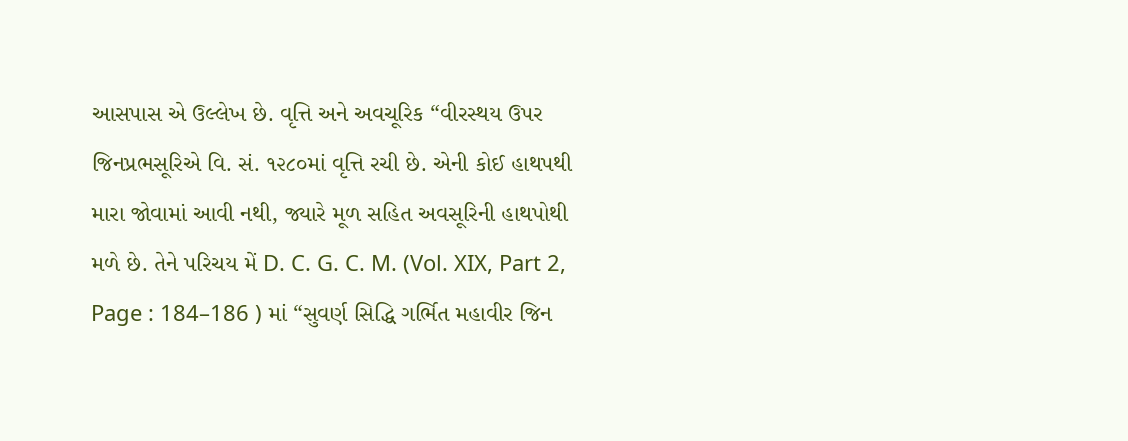આસપાસ એ ઉલ્લેખ છે. વૃત્તિ અને અવચૂરિક “વીરસ્થય ઉપર જિનપ્રભસૂરિએ વિ. સં. ૧૨૮૦માં વૃત્તિ રચી છે. એની કોઈ હાથપથી મારા જોવામાં આવી નથી, જ્યારે મૂળ સહિત અવસૂરિની હાથપોથી મળે છે. તેને પરિચય મેં D. C. G. C. M. (Vol. XIX, Part 2, Page : 184–186 ) માં “સુવર્ણ સિદ્ધિ ગર્ભિત મહાવીર જિન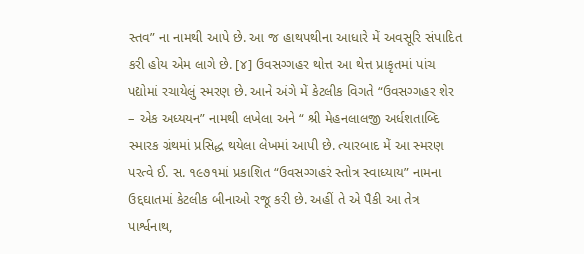સ્તવ” ના નામથી આપે છે. આ જ હાથપથીના આધારે મેં અવસૂરિ સંપાદિત કરી હોય એમ લાગે છે. [૪] ઉવસગ્ગહર થોત્ત આ થેત્ત પ્રાકૃતમાં પાંચ પદ્યોમાં રચાયેલું સ્મરણ છે. આને અંગે મેં કેટલીક વિગતે “ઉવસગ્ગહર શેર – એક અધ્યયન” નામથી લખેલા અને “ શ્રી મેહનલાલજી અર્ધશતાબ્દિ સ્મારક ગ્રંથમાં પ્રસિદ્ધ થયેલા લેખમાં આપી છે. ત્યારબાદ મેં આ સ્મરણ પરત્વે ઈ. સ. ૧૯૭૧માં પ્રકાશિત “ઉવસગ્ગહરં સ્તોત્ર સ્વાધ્યાય” નામના ઉદ્દઘાતમાં કેટલીક બીનાઓ રજૂ કરી છે. અહીં તે એ પૈકી આ તેત્ર પાર્શ્વનાથ,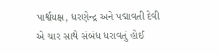પાર્શ્વયક્ષ, ધરણેન્દ્ર અને પદ્માવતી દેવી એ ચાર સાથે સંબંધ ધરાવતું હોઈ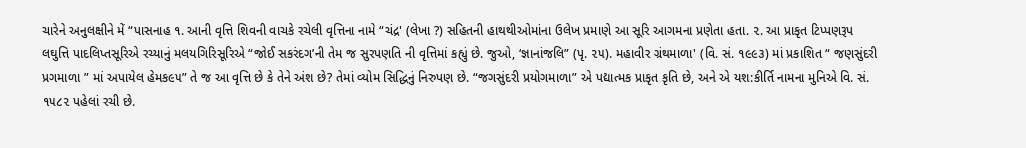ચારેને અનુલક્ષીને મેં “પાસનાહ ૧. આની વૃત્તિ શિવની વાચકે રચેલી વૃત્તિના નામે “ચંદ્ર' (લેખા ?) સહિતની હાથથીઓમાંના ઉલેખ પ્રમાણે આ સૂરિ આગમના પ્રણેતા હતા. ૨. આ પ્રાકૃત ટિપ્પણરૂપ લઘુત્તિ પાદલિપ્તસૂરિએ રચ્યાનું મલયગિરિસૂરિએ “જોઈ સકરંદગ’ની તેમ જ સુરપણતિ ની વૃત્તિમાં કહ્યું છે. જુઓ, ‘જ્ઞાનાંજલિ” (પૃ. ૨૫). મહાવીર ગ્રંથમાળા' (વિ. સં. ૧૯૯૩) માં પ્રકાશિત “ જણસુંદરી પ્રગમાળા ” માં અપાયેલ હેમક૯૫” તે જ આ વૃત્તિ છે કે તેને અંશ છે? તેમાં વ્યોમ સિદ્ધિનું નિરુપણ છે. “જગસુંદરી પ્રયોગમાળા” એ પદ્યાત્મક પ્રાકૃત કૃતિ છે, અને એ યશ:કીર્તિ નામના મુનિએ વિ. સં. ૧૫૮૨ પહેલાં રચી છે.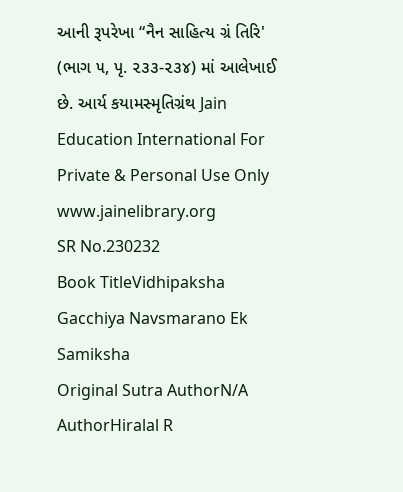આની રૂપરેખા “નૈન સાહિત્ય ગ્રં તિરિ' (ભાગ ૫, પૃ. ૨૩૩-૨૩૪) માં આલેખાઈ છે. આર્ય કયામસ્મૃતિગ્રંથ Jain Education International For Private & Personal Use Only www.jainelibrary.org
SR No.230232
Book TitleVidhipaksha Gacchiya Navsmarano Ek Samiksha
Original Sutra AuthorN/A
AuthorHiralal R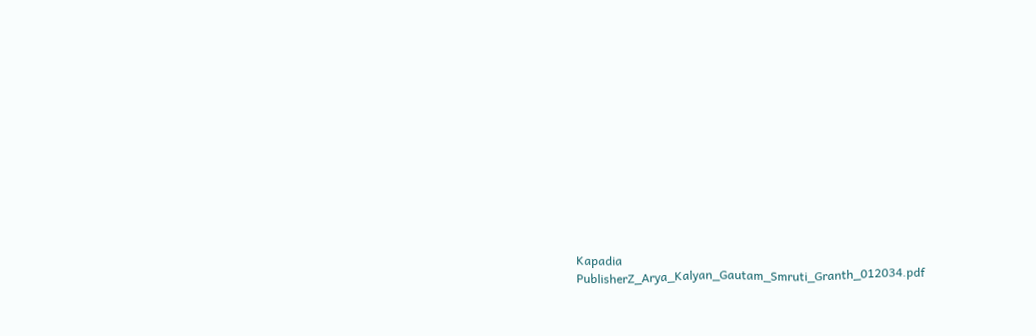Kapadia
PublisherZ_Arya_Kalyan_Gautam_Smruti_Granth_012034.pdf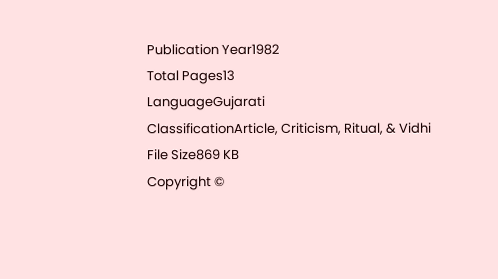Publication Year1982
Total Pages13
LanguageGujarati
ClassificationArticle, Criticism, Ritual, & Vidhi
File Size869 KB
Copyright ©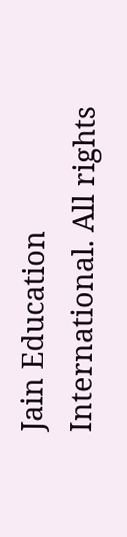Jain Education International. All rights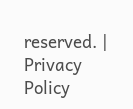reserved. | Privacy Policy